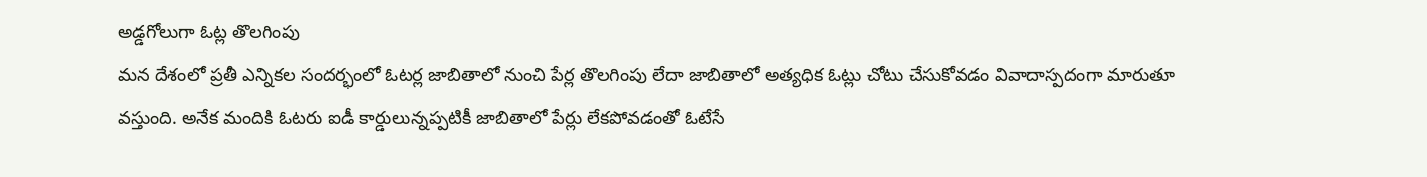అడ్డగోలుగా ఓట్ల తొలగింపు
మన దేశంలో ప్రతీ ఎన్నికల సందర్భంలో ఓటర్ల జాబితాలో నుంచి పేర్ల తొలగింపు లేదా జాబితాలో అత్యధిక ఓట్లు చోటు చేసుకోవడం వివాదాస్పదంగా మారుతూ వస్తుంది. అనేక మందికి ఓటరు ఐడీ కార్డులున్నప్పటికీ జాబితాలో పేర్లు లేకపోవడంతో ఓటేసే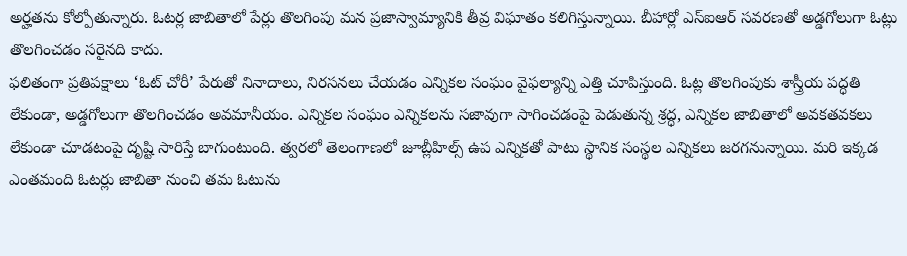అర్హతను కోల్పోతున్నారు. ఓటర్ల జాబితాలో పేర్లు తొలగింపు మన ప్రజాస్వామ్యానికి తీవ్ర విఘాతం కలిగిస్తున్నాయి. బీహార్లో ఎస్ఐఆర్ సవరణతో అడ్డగోలుగా ఓట్లు తొలగించడం సరైనది కాదు.
ఫలితంగా ప్రతిపక్షాలు ‘ఓట్ చోరీ’ పేరుతో నినాదాలు, నిరసనలు చేయడం ఎన్నికల సంఘం వైఫల్యాన్ని ఎత్తి చూపిస్తుంది. ఓట్ల తొలగింపుకు శాస్త్రీయ పద్ధతి లేకుండా, అడ్డగోలుగా తొలగించడం అవమానీయం. ఎన్నికల సంఘం ఎన్నికలను సజావుగా సాగించడంపై పెడుతున్న శ్రద్ధ, ఎన్నికల జాబితాలో అవకతవకలు లేకుండా చూడటంపై దృష్టి సారిస్తే బాగుంటుంది. త్వరలో తెలంగాణలో జూబ్లీహిల్స్ ఉప ఎన్నికతో పాటు స్థానిక సంస్థల ఎన్నికలు జరగనున్నాయి. మరి ఇక్కడ ఎంతమంది ఓటర్లు జాబితా నుంచి తమ ఓటును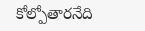కోల్పోతారనేది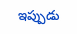ఇప్పుడు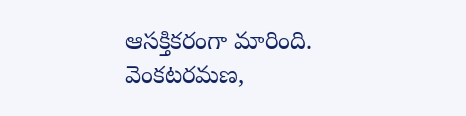ఆసక్తికరంగా మారింది.
వెంకటరమణ,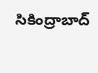సికింద్రాబాద్